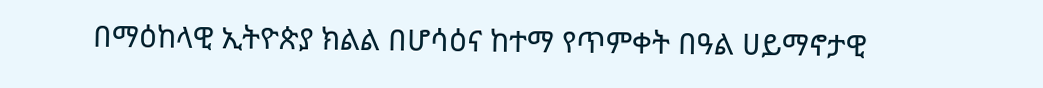በማዕከላዊ ኢትዮጵያ ክልል በሆሳዕና ከተማ የጥምቀት በዓል ሀይማኖታዊ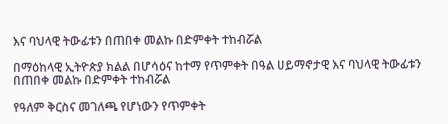እና ባህላዊ ትውፊቱን በጠበቀ መልኩ በድምቀት ተከብሯል

በማዕከላዊ ኢትዮጵያ ክልል በሆሳዕና ከተማ የጥምቀት በዓል ሀይማኖታዊ እና ባህላዊ ትውፊቱን በጠበቀ መልኩ በድምቀት ተከብሯል

የዓለም ቅርስና መገለጫ የሆነውን የጥምቀት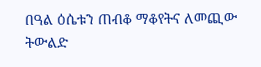በዓል ዕሴቱን ጠብቆ ማቆየትና ለመጪው ትውልድ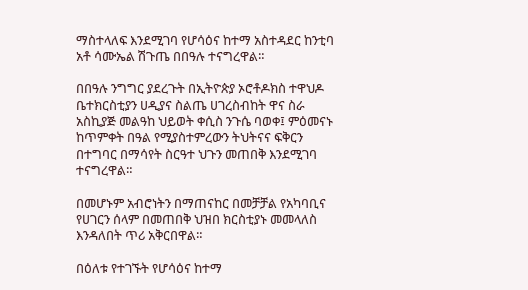ማስተላለፍ እንደሚገባ የሆሳዕና ከተማ አስተዳደር ከንቲባ አቶ ሳሙኤል ሽጉጤ በበዓሉ ተናግረዋል።

በበዓሉ ንግግር ያደረጉት በኢትዮጵያ ኦሮቶዶክስ ተዋህዶ ቤተክርስቲያን ሀዲያና ስልጤ ሀገረስብከት ዋና ስራ አስኪያጅ መልዓከ ህይወት ቀሲስ ንጉሴ ባወቀ፤ ምዕመናኑ ከጥምቀት በዓል የሚያስተምረውን ትህትናና ፍቅርን በተግባር በማሳየት ስርዓተ ህጉን መጠበቅ እንደሚገባ ተናግረዋል።

በመሆኑም አብሮነትን በማጠናከር በመቻቻል የአካባቢና የሀገርን ሰላም በመጠበቅ ህዝበ ክርስቲያኑ መመላለስ እንዳለበት ጥሪ አቅርበዋል።

በዕለቱ የተገኙት የሆሳዕና ከተማ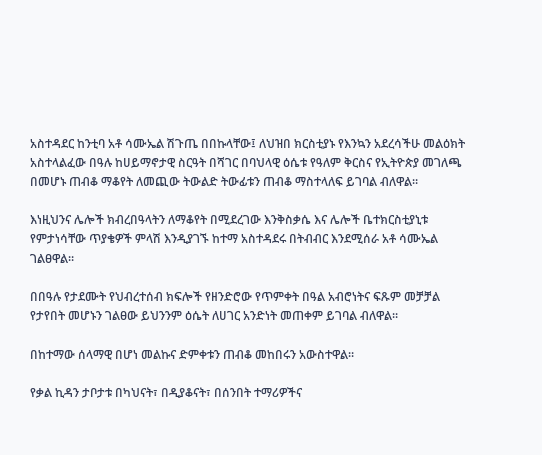አስተዳደር ከንቲባ አቶ ሳሙኤል ሽጉጤ በበኩላቸው፤ ለህዝበ ክርስቲያኑ የእንኳን አደረሳችሁ መልዕክት አስተላልፈው በዓሉ ከሀይማኖታዊ ስርዓት በሻገር በባህላዊ ዕሴቱ የዓለም ቅርስና የኢትዮጵያ መገለጫ በመሆኑ ጠብቆ ማቆየት ለመጪው ትውልድ ትውፊቱን ጠብቆ ማስተላለፍ ይገባል ብለዋል።

እነዚህንና ሌሎች ክብረበዓላትን ለማቆየት በሚደረገው እንቅስቃሴ እና ሌሎች ቤተክርስቲያኒቱ የምታነሳቸው ጥያቄዎች ምላሽ እንዲያገኙ ከተማ አስተዳደሩ በትብብር እንደሚሰራ አቶ ሳሙኤል ገልፀዋል።

በበዓሉ የታደሙት የህብረተሰብ ክፍሎች የዘንድሮው የጥምቀት በዓል አብሮነትና ፍጹም መቻቻል የታየበት መሆኑን ገልፀው ይህንንም ዕሴት ለሀገር አንድነት መጠቀም ይገባል ብለዋል።

በከተማው ሰላማዊ በሆነ መልኩና ድምቀቱን ጠብቆ መከበሩን አውስተዋል።

የቃል ኪዳን ታቦታቱ በካህናት፣ በዲያቆናት፣ በሰንበት ተማሪዎችና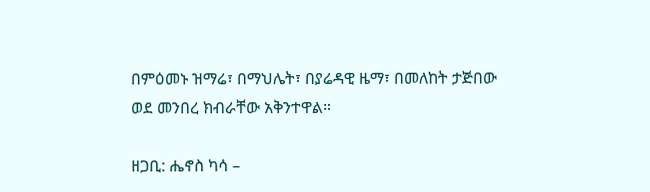በምዕመኑ ዝማሬ፣ በማህሌት፣ በያሬዳዊ ዜማ፣ በመለከት ታጅበው ወደ መንበረ ክብራቸው አቅንተዋል።

ዘጋቢ: ሔኖስ ካሳ –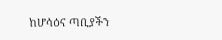ከሆሳዕና ጣቢያችን